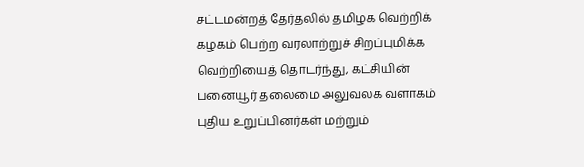சட்டமன்றத் தேர்தலில் தமிழக வெற்றிக் கழகம் பெற்ற வரலாற்றுச் சிறப்புமிக்க வெற்றியைத் தொடர்ந்து, கட்சியின் பனையூர் தலைமை அலுவலக வளாகம் புதிய உறுப்பினர்கள் மற்றும்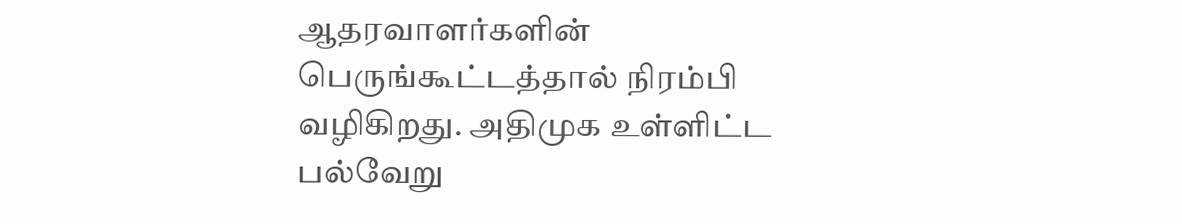ஆதரவாளர்களின் பெருங்கூட்டத்தால் நிரம்பி வழிகிறது. அதிமுக உள்ளிட்ட பல்வேறு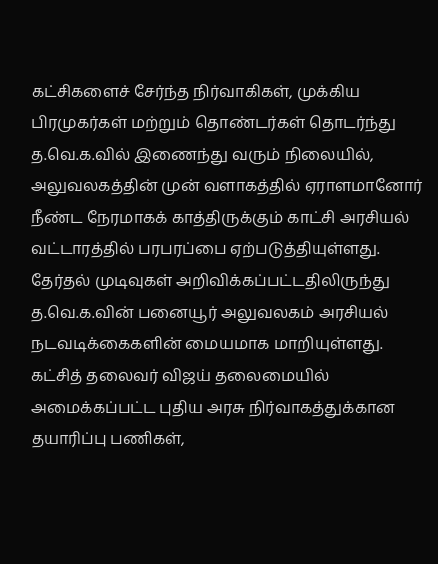கட்சிகளைச் சேர்ந்த நிர்வாகிகள், முக்கிய பிரமுகர்கள் மற்றும் தொண்டர்கள் தொடர்ந்து த.வெ.க.வில் இணைந்து வரும் நிலையில், அலுவலகத்தின் முன் வளாகத்தில் ஏராளமானோர் நீண்ட நேரமாகக் காத்திருக்கும் காட்சி அரசியல் வட்டாரத்தில் பரபரப்பை ஏற்படுத்தியுள்ளது.
தேர்தல் முடிவுகள் அறிவிக்கப்பட்டதிலிருந்து த.வெ.க.வின் பனையூர் அலுவலகம் அரசியல் நடவடிக்கைகளின் மையமாக மாறியுள்ளது. கட்சித் தலைவர் விஜய் தலைமையில் அமைக்கப்பட்ட புதிய அரசு நிர்வாகத்துக்கான தயாரிப்பு பணிகள்,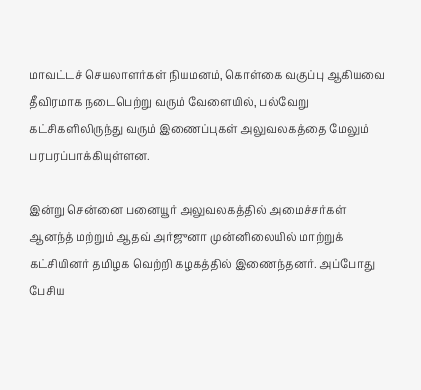மாவட்டச் செயலாளர்கள் நியமனம், கொள்கை வகுப்பு ஆகியவை தீவிரமாக நடைபெற்று வரும் வேளையில், பல்வேறு கட்சிகளிலிருந்து வரும் இணைப்புகள் அலுவலகத்தை மேலும் பரபரப்பாக்கியுள்ளன.

இன்று சென்னை பனையூர் அலுவலகத்தில் அமைச்சர்கள் ஆனந்த் மற்றும் ஆதவ் அர்ஜுனா முன்னிலையில் மாற்றுக் கட்சியினர் தமிழக வெற்றி கழகத்தில் இணைந்தனர். அப்போது பேசிய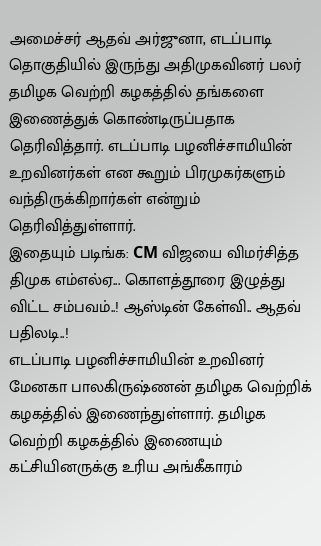அமைச்சர் ஆதவ் அர்ஜுனா, எடப்பாடி தொகுதியில் இருந்து அதிமுகவினர் பலர் தமிழக வெற்றி கழகத்தில் தங்களை இணைத்துக் கொண்டிருப்பதாக தெரிவித்தார். எடப்பாடி பழனிச்சாமியின் உறவினர்கள் என கூறும் பிரமுகர்களும் வந்திருக்கிறார்கள் என்றும் தெரிவித்துள்ளார்.
இதையும் படிங்க: CM விஜயை விமர்சித்த திமுக எம்எல்ஏ... கொளத்தூரை இழுத்து விட்ட சம்பவம்..! ஆஸ்டின் கேள்வி.. ஆதவ் பதிலடி..!
எடப்பாடி பழனிச்சாமியின் உறவினர் மேனகா பாலகிருஷ்ணன் தமிழக வெற்றிக் கழகத்தில் இணைந்துள்ளார். தமிழக வெற்றி கழகத்தில் இணையும் கட்சியினருக்கு உரிய அங்கீகாரம்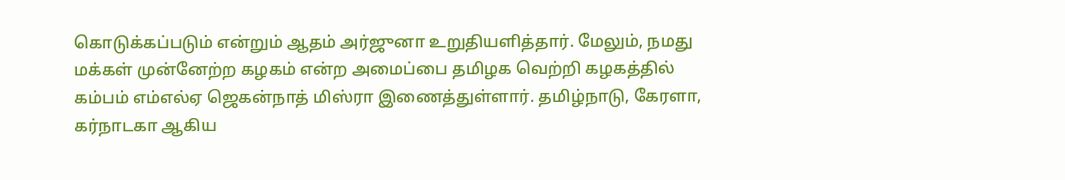கொடுக்கப்படும் என்றும் ஆதம் அர்ஜுனா உறுதியளித்தார். மேலும், நமது மக்கள் முன்னேற்ற கழகம் என்ற அமைப்பை தமிழக வெற்றி கழகத்தில் கம்பம் எம்எல்ஏ ஜெகன்நாத் மிஸ்ரா இணைத்துள்ளார். தமிழ்நாடு, கேரளா, கர்நாடகா ஆகிய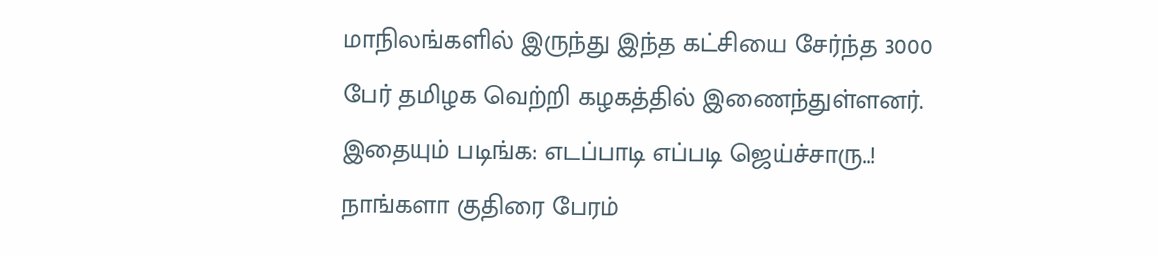மாநிலங்களில் இருந்து இந்த கட்சியை சேர்ந்த 3000 பேர் தமிழக வெற்றி கழகத்தில் இணைந்துள்ளனர்.
இதையும் படிங்க: எடப்பாடி எப்படி ஜெய்ச்சாரு..! நாங்களா குதிரை பேரம்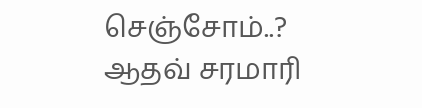செஞ்சோம்..? ஆதவ் சரமாரி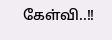கேள்வி..!!